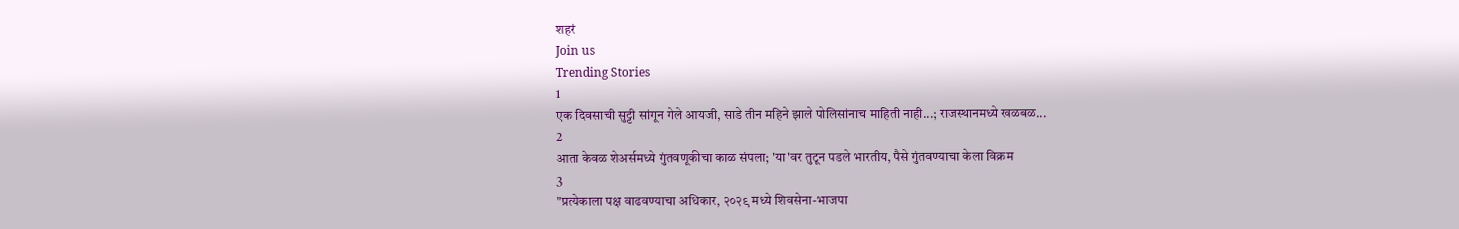शहरं
Join us
Trending Stories
1
एक दिवसाची सुट्टी सांगून गेले आयजी, साडे तीन महिने झाले पोलिसांनाच माहिती नाही...; राजस्थानमध्ये खळबळ...
2
आता केवळ शेअर्समध्ये गुंतवणूकीचा काळ संपला; 'या'वर तुटून पडले भारतीय, पैसे गुंतवण्याचा केला विक्रम
3
"प्रत्येकाला पक्ष वाढवण्याचा अधिकार, २०२९ मध्ये शिवसेना-भाजपा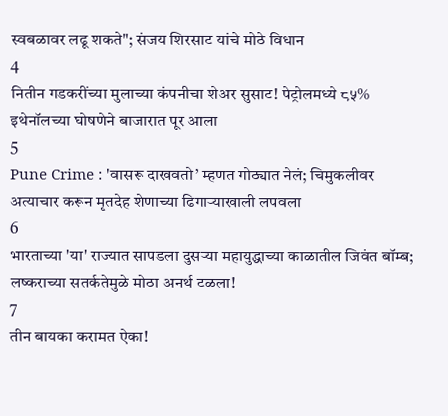स्वबळावर लढू शकते"; संजय शिरसाट यांचे मोठे विधान
4
नितीन गडकरींच्या मुलाच्या कंपनीचा शेअर सुसाट! पेट्रोलमध्ये ८५% इथेनॉलच्या घोषणेने बाजारात पूर आला
5
Pune Crime : 'वासरू दाखवतो’ म्हणत गोठ्यात नेलं; चिमुकलीवर अत्याचार करून मृतदेह शेणाच्या ढिगाऱ्याखाली लपवला
6
भारताच्या 'या' राज्यात सापडला दुसऱ्या महायुद्धाच्या काळातील जिवंत बॉम्ब; लष्कराच्या सतर्कतेमुळे मोठा अनर्थ टळला!
7
तीन बायका करामत ऐका!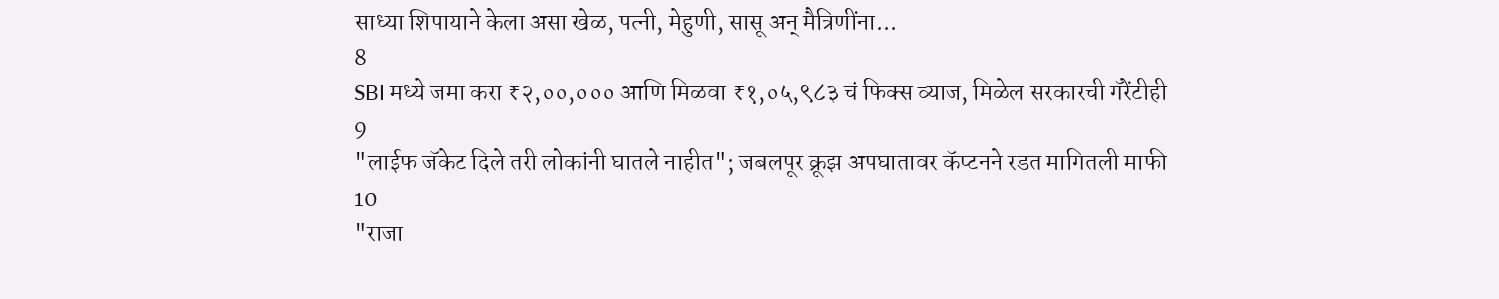साध्या शिपायाने केला असा खेळ, पत्नी, मेहुणी, सासू अन् मैत्रिणींना...
8
SBI मध्ये जमा करा ₹२,००,००० आणि मिळवा ₹१,०५,९८३ चं फिक्स व्याज, मिळेल सरकारची गॅरेंटीही
9
"लाईफ जॅकेट दिले तरी लोकांनी घातले नाहीत"; जबलपूर क्रूझ अपघातावर कॅप्टनने रडत मागितली माफी
10
"राजा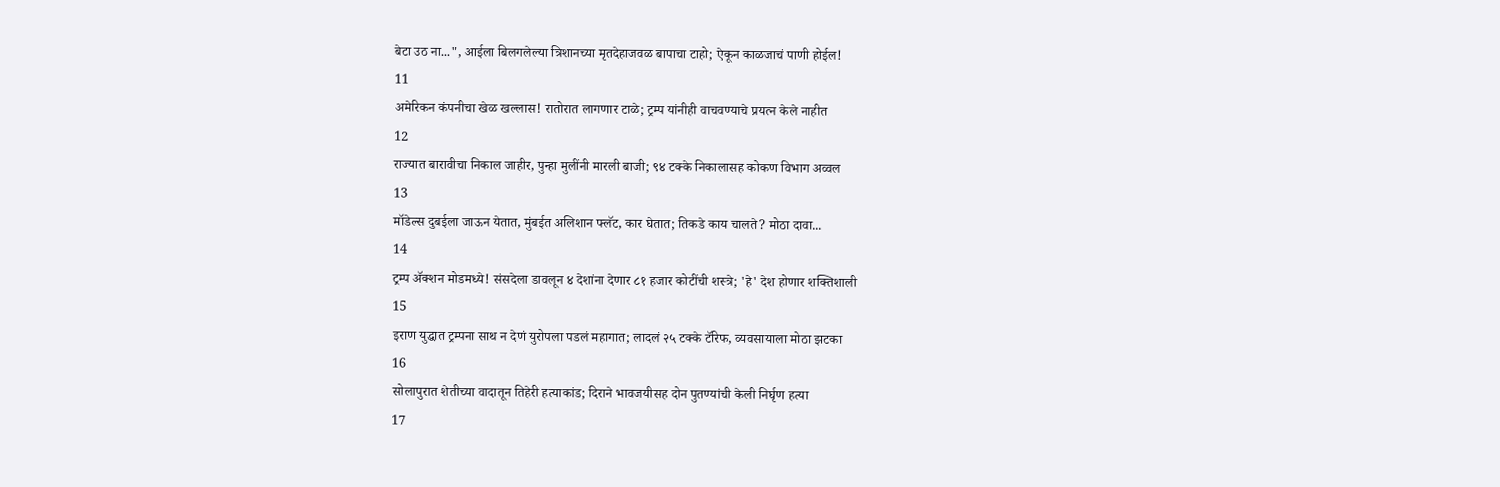बेटा उठ ना...", आईला बिलगलेल्या त्रिशानच्या मृतदेहाजवळ बापाचा टाहो; ऐकून काळजाचं पाणी होईल!
11
अमेरिकन कंपनीचा खेळ खल्लास! रातोरात लागणार टाळे; ट्रम्प यांनीही वाचवण्याचे प्रयत्न केले नाहीत
12
राज्यात बारावीचा निकाल जाहीर, पुन्हा मुलींनी मारली बाजी; ९४ टक्के निकालासह कोकण विभाग अव्वल
13
मॉडेल्स दुबईला जाऊन येतात, मुंबईत अलिशान फ्लॅट, कार घेतात; तिकडे काय चालते? मोठा दावा...
14
ट्रम्प अ‍ॅक्शन मोडमध्ये! संसदेला डावलून ४ देशांना देणार ८१ हजार कोटींची शस्त्रे; 'हे' देश होणार शक्तिशाली
15
इराण युद्धात ट्रम्पना साथ न देणं युरोपला पडलं महागात; लादलं २५ टक्के टॅरिफ, व्यवसायाला मोठा झटका
16
सोलापुरात शेतीच्या वादातून तिहेरी हत्याकांड; दिराने भावजयीसह दोन पुतण्यांची केली निर्घृण हत्या
17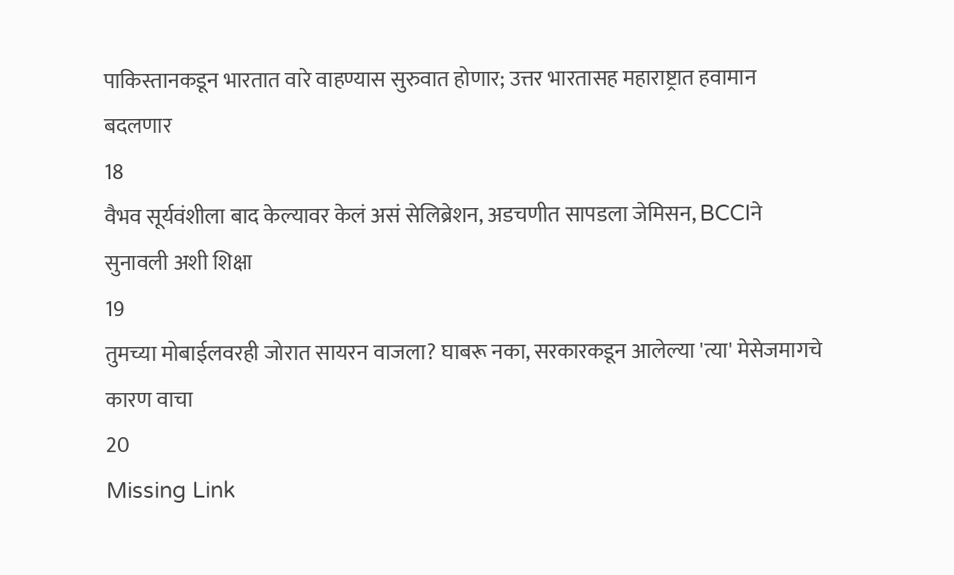पाकिस्तानकडून भारतात वारे वाहण्यास सुरुवात होणार; उत्तर भारतासह महाराष्ट्रात हवामान बदलणार
18
वैभव सूर्यवंशीला बाद केल्यावर केलं असं सेलिब्रेशन, अडचणीत सापडला जेमिसन, BCCIने सुनावली अशी शिक्षा
19
तुमच्या मोबाईलवरही जोरात सायरन वाजला? घाबरू नका, सरकारकडून आलेल्या 'त्या' मेसेजमागचे कारण वाचा
20
Missing Link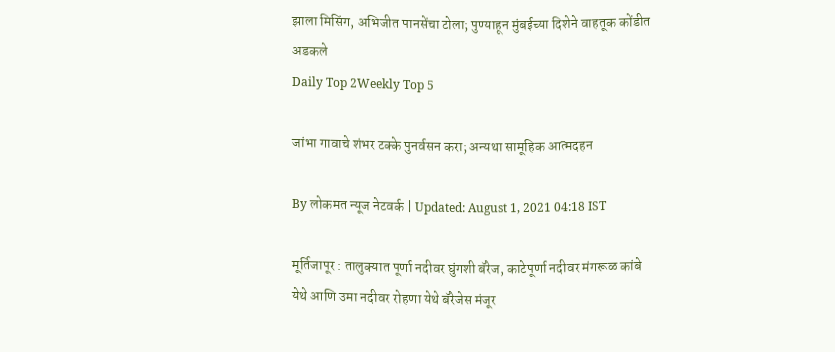झाला मिसिंग, अभिजीत पानसेंचा टोला; पुण्याहून मुंबईच्या दिशेने वाहतूक कोंडीत अडकले
Daily Top 2Weekly Top 5

जांभा गावाचे शंभर टक्के पुनर्वसन करा; अन्यथा सामूहिक आत्मदहन

By लोकमत न्यूज नेटवर्क | Updated: August 1, 2021 04:18 IST

मूर्तिजापूर : तालुक्यात पूर्णा नदीवर घुंगशी बॅरेज, काटेपूर्णा नदीवर मंगरूळ कांबे येथे आणि उमा नदीवर रोहणा येथे बॅरेजेस मंजूर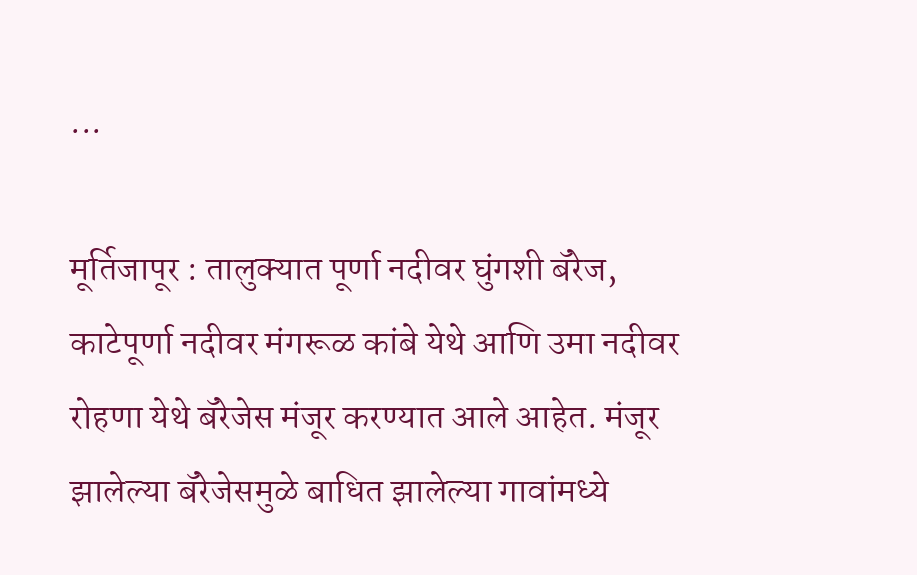...

मूर्तिजापूर : तालुक्यात पूर्णा नदीवर घुंगशी बॅरेज, काटेपूर्णा नदीवर मंगरूळ कांबे येथे आणि उमा नदीवर रोहणा येथे बॅरेजेस मंजूर करण्यात आले आहेत. मंजूर झालेल्या बॅरेजेसमुळे बाधित झालेल्या गावांमध्ये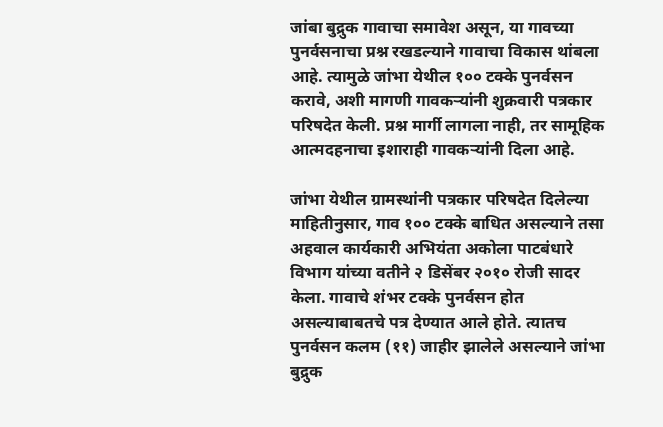जांबा बुद्रुक गावाचा समावेश असून, या गावच्या पुनर्वसनाचा प्रश्न रखडल्याने गावाचा विकास थांबला आहे. त्यामुळे जांभा येथील १०० टक्के पुनर्वसन करावे, अशी मागणी गावकऱ्यांनी शुक्रवारी पत्रकार परिषदेत केली. प्रश्न मार्गी लागला नाही, तर सामूहिक आत्मदहनाचा इशाराही गावकऱ्यांनी दिला आहे.

जांभा येथील ग्रामस्थांनी पत्रकार परिषदेत दिलेल्या माहितीनुसार, गाव १०० टक्के बाधित असल्याने तसा अहवाल कार्यकारी अभियंता अकोला पाटबंधारे विभाग यांच्या वतीने २ डिसेंबर २०१० रोजी सादर केला. गावाचे शंभर टक्के पुनर्वसन होत असल्याबाबतचे पत्र देण्यात आले होते. त्यातच पुनर्वसन कलम (११) जाहीर झालेले असल्याने जांभा बुद्रुक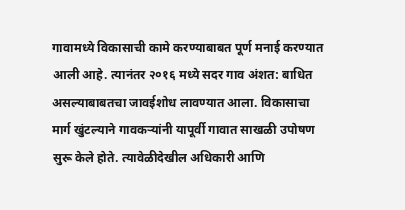गावामध्ये विकासाची कामे करण्याबाबत पूर्ण मनाई करण्यात आली आहे. त्यानंतर २०१६ मध्ये सदर गाव अंशत: बाधित असल्याबाबतचा जावईशोध लावण्यात आला. विकासाचा मार्ग खुंटल्याने गावकऱ्यांनी यापूर्वी गावात साखळी उपोषण सुरू केले होते. त्यावेळीदेखील अधिकारी आणि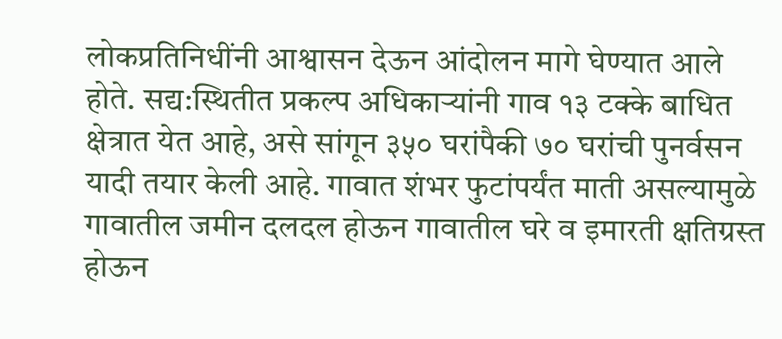लोकप्रतिनिधींनी आश्वासन देऊन आंदोलन मागे घेण्यात आले होते. सद्य:स्थितीत प्रकल्प अधिकाऱ्यांनी गाव १३ टक्के बाधित क्षेत्रात येत आहे, असे सांगून ३५० घरांपैकी ७० घरांची पुनर्वसन यादी तयार केली आहे. गावात शंभर फुटांपर्यंत माती असल्यामुळे गावातील जमीन दलदल होऊन गावातील घरे व इमारती क्षतिग्रस्त होऊन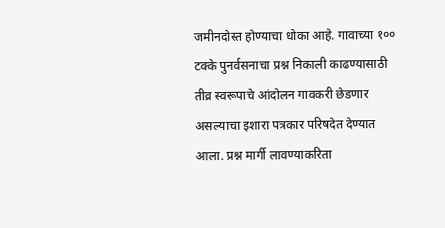जमीनदोस्त होण्याचा धोका आहे. गावाच्या १०० टक्के पुनर्वसनाचा प्रश्न निकाली काढण्यासाठी तीव्र स्वरूपाचे आंदोलन गावकरी छेडणार असल्याचा इशारा पत्रकार परिषदेत देण्यात आला. प्रश्न मार्गी लावण्याकरिता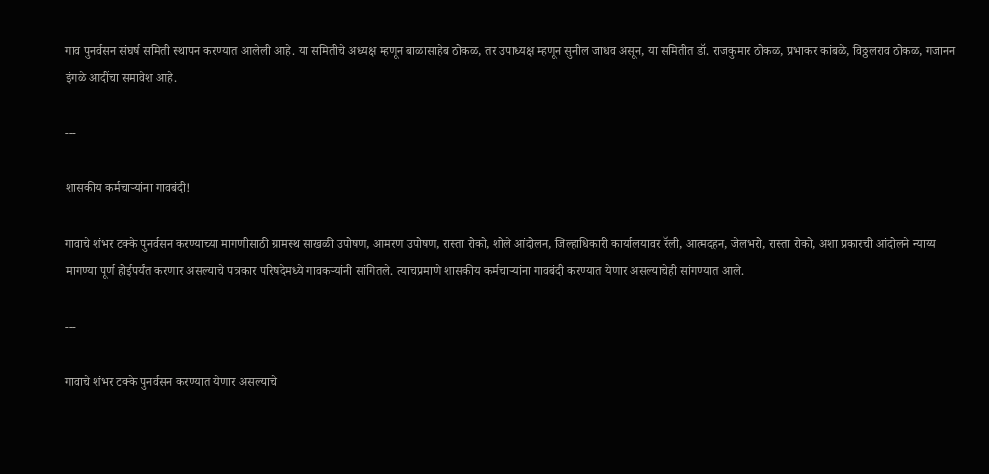गाव पुनर्वसन संघर्ष समिती स्थापन करण्यात आलेली आहे. या समितीचे अध्यक्ष म्हणून बाळासाहेब ठोकळ, तर उपाध्यक्ष म्हणून सुनील जाधव असून, या समितीत डॉ. राजकुमार ठोकळ, प्रभाकर कांबळे, विठ्ठलराव ठोकळ, गजानन इंगळे आदींचा समावेश आहे.

---

शासकीय कर्मचाऱ्यांना गावबंदी!

गावाचे शंभर टक्के पुनर्वसन करण्याच्या मागणीसाठी ग्रामस्थ साखळी उपोषण, आमरण उपोषण, रास्ता रोको, शोले आंदोलन, जिल्हाधिकारी कार्यालयावर रॅली, आत्मदहन, जेलभरो, रास्ता रोको, अशा प्रकारची आंदोलने न्याय्य मागण्या पूर्ण होईपर्यंत करणार असल्याचे पत्रकार परिषदेमध्ये गावकऱ्यांनी सांगितले. त्याचप्रमाणे शासकीय कर्मचाऱ्यांना गावबंदी करण्यात येणार असल्याचेही सांगण्यात आले.

---

गावाचे शंभर टक्के पुनर्वसन करण्यात येणार असल्याचे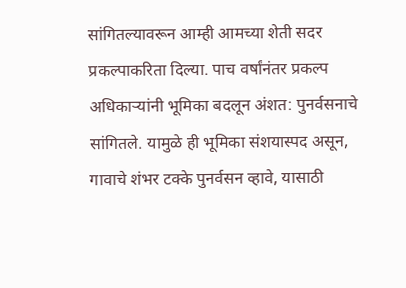सांगितल्यावरून आम्ही आमच्या शेती सदर प्रकल्पाकरिता दिल्या. पाच वर्षांनंतर प्रकल्प अधिकाऱ्यांनी भूमिका बदलून अंशत: पुनर्वसनाचे सांगितले. यामुळे ही भूमिका संशयास्पद असून, गावाचे शंभर टक्के पुनर्वसन व्हावे, यासाठी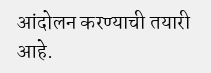आंदोलन करण्याची तयारी आहे.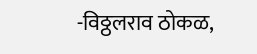-विठ्ठलराव ठोकळ,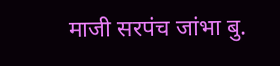माजी सरपंच जांभा बु.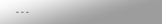---